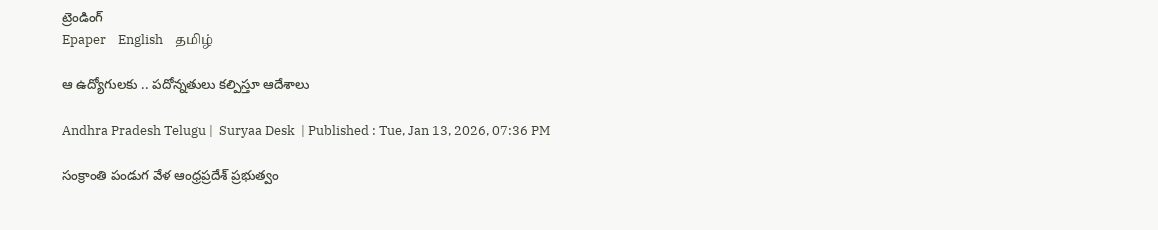ట్రెండింగ్
Epaper    English    தமிழ்

ఆ ఉద్యోగులకు .. పదోన్నతులు కల్పిస్తూ ఆదేశాలు

Andhra Pradesh Telugu |  Suryaa Desk  | Published : Tue, Jan 13, 2026, 07:36 PM

సంక్రాంతి పండుగ వేళ ఆంధ్రప్రదేశ్ ప్రభుత్వం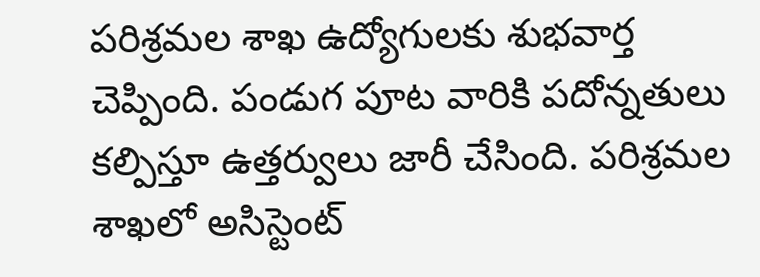పరిశ్రమల శాఖ ఉద్యోగులకు శుభవార్త చెప్పింది. పండుగ పూట వారికి పదోన్నతులు కల్పిస్తూ ఉత్తర్వులు జారీ చేసింది. పరిశ్రమల శాఖలో అసిస్టెంట్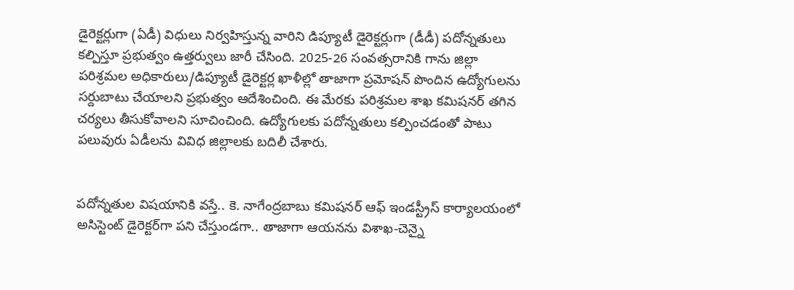డైరెక్టర్లుగా (ఏడీ) విధులు నిర్వహిస్తున్న వారిని డిప్యూటీ డైరెక్టర్లుగా (డీడీ) పదోన్నతులు కల్పిస్తూ ప్రభుత్వం ఉత్తర్వులు జారీ చేసింది. 2025-26 సంవత్సరానికి గాను జిల్లా పరిశ్రమల అధికారులు/డిప్యూటీ డైరెక్టర్ల ఖాళీల్లో తాజాగా ప్రమోషన్ పొందిన ఉద్యోగులను సర్దుబాటు చేయాలని ప్రభుత్వం ఆదేశించింది. ఈ మేరకు పరిశ్రమల శాఖ కమిషనర్ తగిన చర్యలు తీసుకోవాలని సూచించింది. ఉద్యోగులకు పదోన్నతులు కల్పించడంతో పాటు పలువురు ఏడీలను వివిధ జిల్లాలకు బదిలీ చేశారు.


పదోన్నతుల విషయానికి వస్తే.. కె. నాగేంద్రబాబు కమిషనర్ ఆఫ్ ఇండస్ట్రీస్ కార్యాలయంలో అసిస్టెంట్ డైరెక్టర్‌గా పని చేస్తుండగా.. తాజాగా ఆయనను విశాఖ-చెన్నై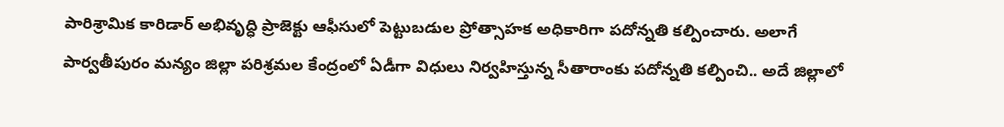పారిశ్రామిక కారిడార్ అభివృద్ధి ప్రాజెక్టు ఆఫీసులో పెట్టుబడుల ప్రోత్సాహక అధికారిగా పదోన్నతి కల్పించారు. అలాగే పార్వతీపురం మన్యం జిల్లా పరిశ్రమల కేంద్రంలో ఏడీగా విధులు నిర్వహిస్తున్న సీతారాంకు పదోన్నతి కల్పించి.. అదే జిల్లాలో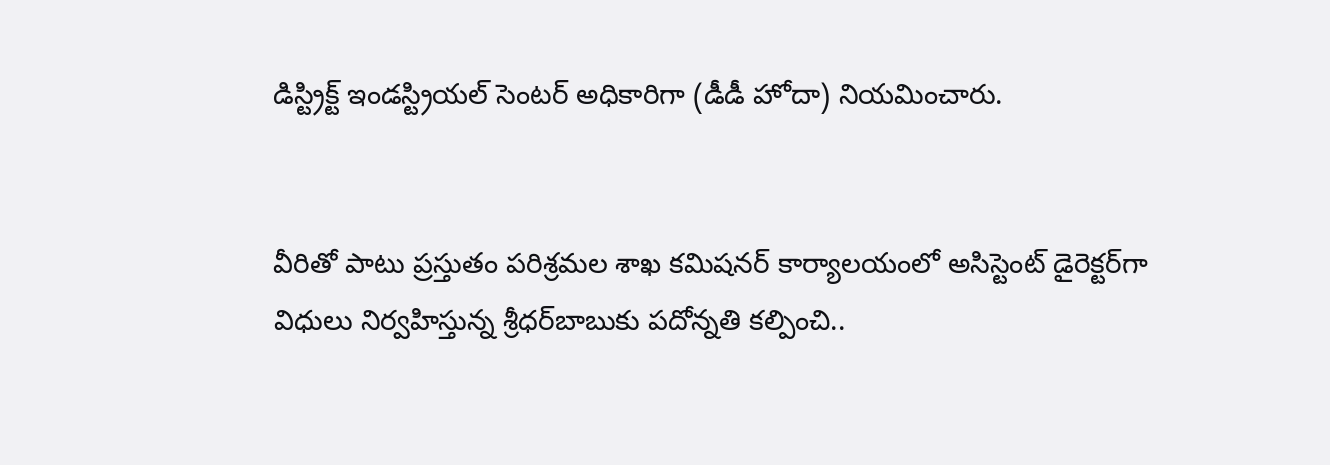డిస్ట్రిక్ట్ ఇండస్ట్రియల్ సెంటర్ అధికారిగా (డీడీ హోదా) నియమించారు.


వీరితో పాటు ప్రస్తుతం పరిశ్రమల శాఖ కమిషనర్ కార్యాలయంలో అసిస్టెంట్ డైరెక్టర్‌గా విధులు నిర్వహిస్తున్న శ్రీధర్‌బాబుకు పదోన్నతి కల్పించి..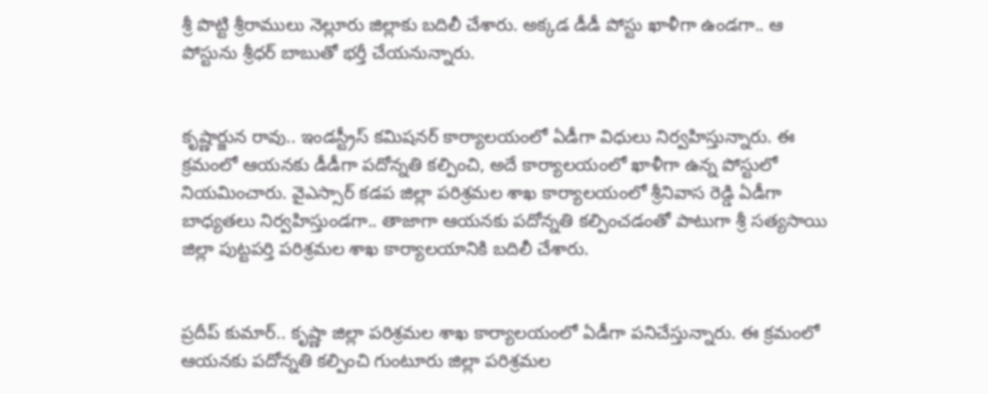శ్రీ పొట్టి శ్రీరాములు నెల్లూరు జిల్లాకు బదిలీ చేశారు. అక్కడ డీడీ పోస్టు ఖాళీగా ఉండగా.. ఆ పోస్టును శ్రీధర్ బాబుతో భర్తీ చేయనున్నారు.


కృష్ణార్జున రావు.. ఇండస్ట్రీస్ కమిషనర్ కార్యాలయంలో ఏడీగా విధులు నిర్వహిస్తున్నారు. ఈ క్రమంలో ఆయనకు డీడీగా పదోన్నతి కల్పించి, అదే కార్యాలయంలో ఖాళీగా ఉన్న పోస్టులో నియమించారు. వైఎస్సార్ కడప జిల్లా పరిశ్రమల శాఖ కార్యాలయంలో శ్రీనివాస రెడ్డి ఏడీగా బాధ్యతలు నిర్వహిస్తుండగా.. తాజాగా ఆయనకు పదోన్నతి కల్పించడంతో పాటుగా శ్రీ సత్యసాయి జిల్లా పుట్టపర్తి పరిశ్రమల శాఖ కార్యాలయానికి బదిలీ చేశారు.


ప్రదీప్ కుమార్.. కృష్ణా జిల్లా పరిశ్రమల శాఖ కార్యాలయంలో ఏడీగా పనిచేస్తున్నారు. ఈ క్రమంలో ఆయనకు పదోన్నతి కల్పించి గుంటూరు జిల్లా పరిశ్రమల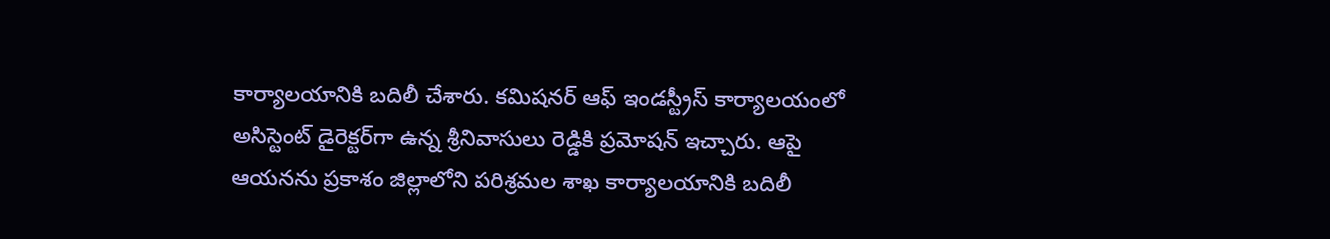కార్యాలయానికి బదిలీ చేశారు. కమిషనర్ ఆఫ్ ఇండస్ట్రీస్ కార్యాలయంలో అసిస్టెంట్ డైరెక్టర్‌గా ఉన్న శ్రీనివాసులు రెడ్డికి ప్రమోషన్ ఇచ్చారు. ఆపై ఆయనను ప్రకాశం జిల్లాలోని పరిశ్రమల శాఖ కార్యాలయానికి బదిలీ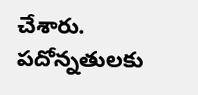చేశారు. పదోన్నతులకు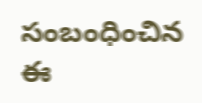సంబంధించిన ఈ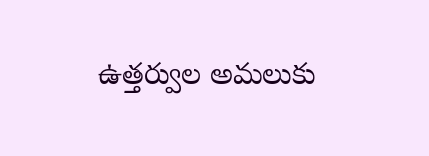ఉత్తర్వుల అమలుకు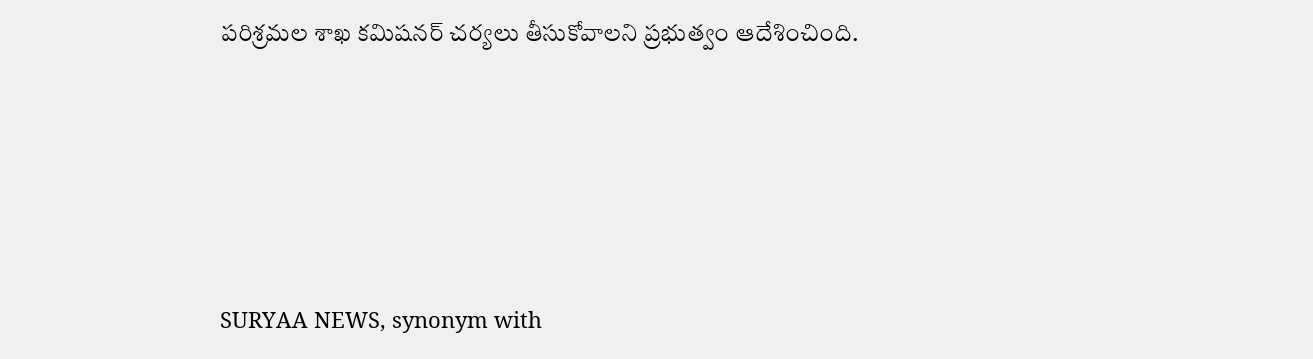పరిశ్రమల శాఖ కమిషనర్ చర్యలు తీసుకోవాలని ప్రభుత్వం ఆదేశించింది.






SURYAA NEWS, synonym with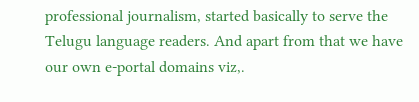professional journalism, started basically to serve the Telugu language readers. And apart from that we have our own e-portal domains viz,.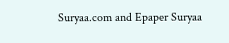Suryaa.com and Epaper Suryaa